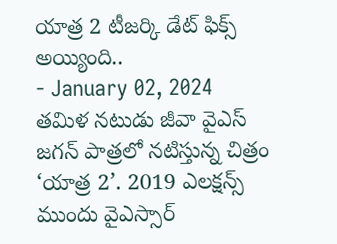యాత్ర 2 టీజర్కి డేట్ ఫిక్స్ అయ్యింది..
- January 02, 2024
తమిళ నటుడు జీవా వైఎస్ జగన్ పాత్రలో నటిస్తున్న చిత్రం ‘యాత్ర 2’. 2019 ఎలక్షన్స్ ముందు వైఎస్సార్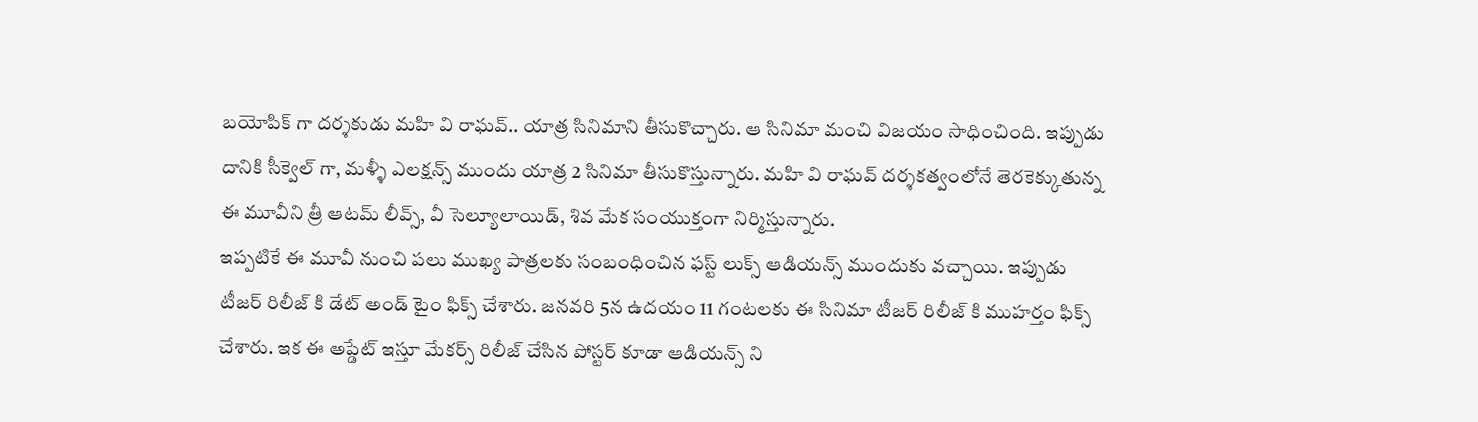బయోపిక్ గా దర్శకుడు మహి వి రాఘవ్.. యాత్ర సినిమాని తీసుకొచ్చారు. ఆ సినిమా మంచి విజయం సాధించింది. ఇప్పుడు దానికి సీక్వెల్ గా, మళ్ళీ ఎలక్షన్స్ ముందు యాత్ర 2 సినిమా తీసుకొస్తున్నారు. మహి వి రాఘవ్ దర్శకత్వంలోనే తెరకెక్కుతున్న ఈ మూవీని త్రీ ఆటమ్ లీవ్స్, వీ సెల్యూలాయిడ్, శివ మేక సంయుక్తంగా నిర్మిస్తున్నారు.
ఇప్పటికే ఈ మూవీ నుంచి పలు ముఖ్య పాత్రలకు సంబంధించిన ఫస్ట్ లుక్స్ ఆడియన్స్ ముందుకు వచ్చాయి. ఇప్పుడు టీజర్ రిలీజ్ కి డేట్ అండ్ టైం ఫిక్స్ చేశారు. జనవరి 5న ఉదయం 11 గంటలకు ఈ సినిమా టీజర్ రిలీజ్ కి ముహర్తం ఫిక్స్ చేశారు. ఇక ఈ అప్డేట్ ఇస్తూ మేకర్స్ రిలీజ్ చేసిన పోస్టర్ కూడా ఆడియన్స్ ని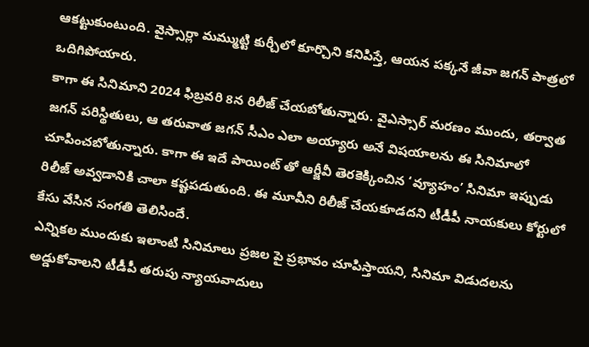ఆకట్టుకుంటుంది. వైస్సార్లా మమ్ముట్టి కుర్చీలో కూర్చొని కనిపిస్తే, ఆయన పక్కనే జీవా జగన్ పాత్రలో ఒదిగిపోయారు.
కాగా ఈ సినిమాని 2024 ఫిబ్రవరి 8న రిలీజ్ చేయబోతున్నారు. వైఎస్సార్ మరణం ముందు, తర్వాత జగన్ పరిస్థితులు, ఆ తరువాత జగన్ సీఎం ఎలా అయ్యారు అనే విషయాలను ఈ సినిమాలో చూపించబోతున్నారు. కాగా ఈ ఇదే పాయింట్ తో ఆర్జీవీ తెరకెక్కించిన ‘వ్యూహం’ సినిమా ఇప్పుడు రిలీజ్ అవ్వడానికి చాలా కష్టపడుతుంది. ఈ మూవీని రిలీజ్ చేయకూడదని టీడీపీ నాయకులు కోర్టులో కేసు వేసిన సంగతి తెలిసిందే.
ఎన్నికల ముందుకు ఇలాంటి సినిమాలు ప్రజల పై ప్రభావం చూపిస్తాయని, సినిమా విడుదలను అడ్డుకోవాలని టీడీపీ తరుపు న్యాయవాదులు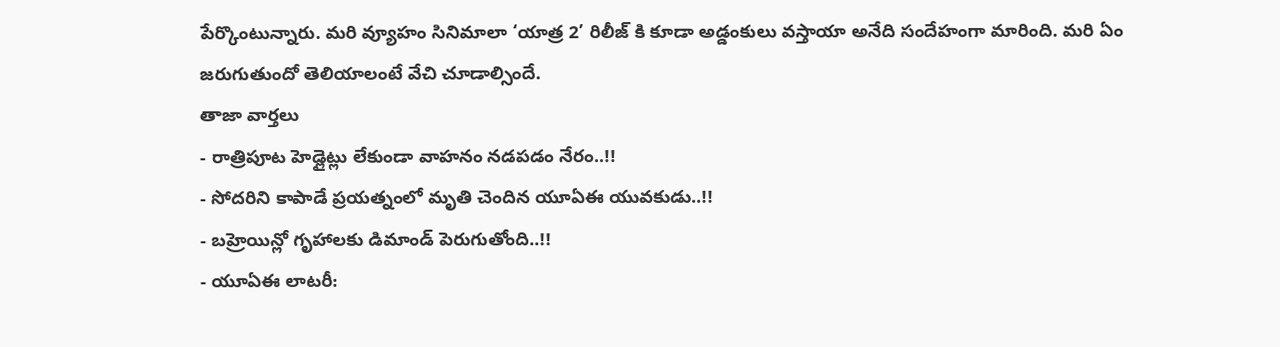పేర్కొంటున్నారు. మరి వ్యూహం సినిమాలా ‘యాత్ర 2’ రిలీజ్ కి కూడా అడ్డంకులు వస్తాయా అనేది సందేహంగా మారింది. మరి ఏం జరుగుతుందో తెలియాలంటే వేచి చూడాల్సిందే.
తాజా వార్తలు
- రాత్రిపూట హెడ్లైట్లు లేకుండా వాహనం నడపడం నేరం..!!
- సోదరిని కాపాడే ప్రయత్నంలో మృతి చెందిన యూఏఈ యువకుడు..!!
- బహ్రెయిన్లో గృహాలకు డిమాండ్ పెరుగుతోంది..!!
- యూఏఈ లాటరీ: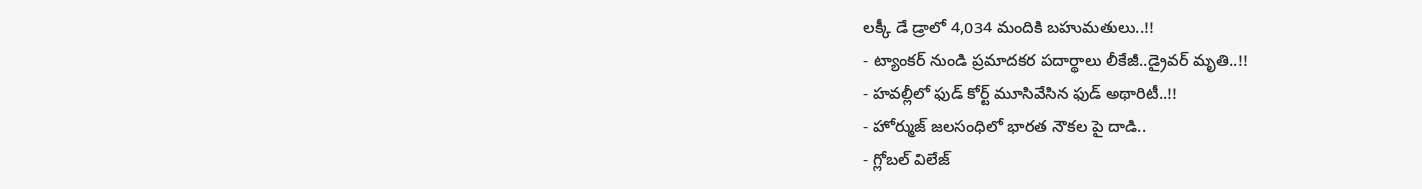లక్కీ డే డ్రాలో 4,034 మందికి బహుమతులు..!!
- ట్యాంకర్ నుండి ప్రమాదకర పదార్థాలు లీకేజీ..డ్రైవర్ మృతి..!!
- హవల్లీలో ఫుడ్ కోర్ట్ మూసివేసిన ఫుడ్ అథారిటీ..!!
- హోర్ముజ్ జలసంధిలో భారత నౌకల పై దాడి..
- గ్లోబల్ విలేజ్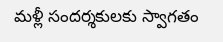మళ్లీ సందర్శకులకు స్వాగతం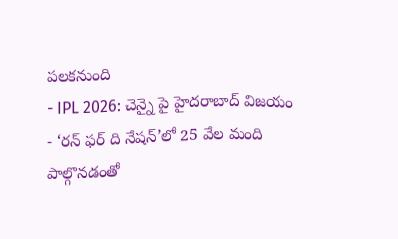పలకనుంది
- IPL 2026: చెన్నై పై హైదరాబాద్ విజయం
- ‘రన్ ఫర్ ది నేషన్’లో 25 వేల మంది పాల్గొనడంతో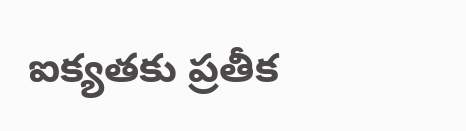ఐక్యతకు ప్రతీక